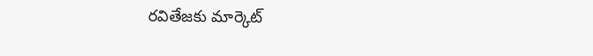రవితేజకు మార్కెట్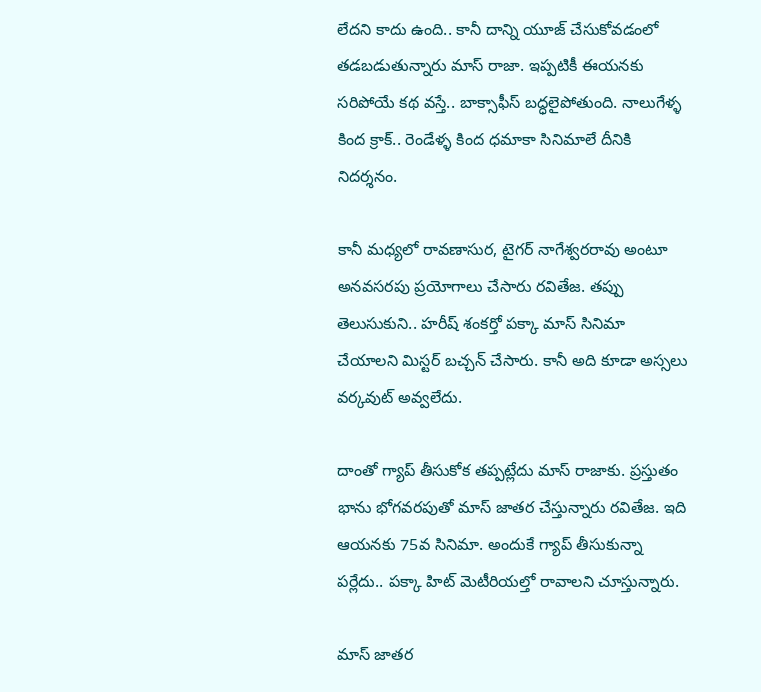లేదని కాదు ఉంది.. కానీ దాన్ని యూజ్ చేసుకోవడంలో తడబడుతున్నారు మాస్ రాజా. ఇప్పటికీ ఈయనకు సరిపోయే కథ వస్తే.. బాక్సాఫీస్ బద్ధలైపోతుంది. నాలుగేళ్ళ కింద క్రాక్.. రెండేళ్ళ కింద ధమాకా సినిమాలే దీనికి నిదర్శనం.

కానీ మధ్యలో రావణాసుర, టైగర్ నాగేశ్వరరావు అంటూ అనవసరపు ప్రయోగాలు చేసారు రవితేజ. తప్పు తెలుసుకుని.. హరీష్ శంకర్తో పక్కా మాస్ సినిమా చేయాలని మిస్టర్ బచ్చన్ చేసారు. కానీ అది కూడా అస్సలు వర్కవుట్ అవ్వలేదు.

దాంతో గ్యాప్ తీసుకోక తప్పట్లేదు మాస్ రాజాకు. ప్రస్తుతం భాను భోగవరపుతో మాస్ జాతర చేస్తున్నారు రవితేజ. ఇది ఆయనకు 75వ సినిమా. అందుకే గ్యాప్ తీసుకున్నా పర్లేదు.. పక్కా హిట్ మెటీరియల్తో రావాలని చూస్తున్నారు.

మాస్ జాతర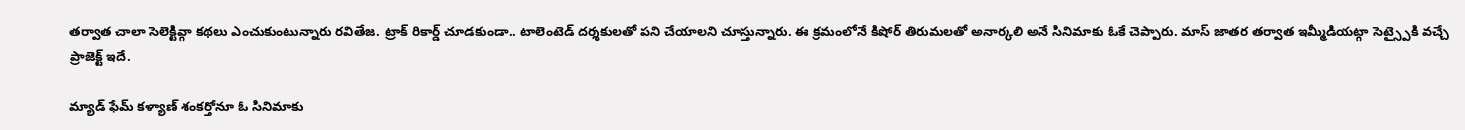తర్వాత చాలా సెలెక్టివ్గా కథలు ఎంచుకుంటున్నారు రవితేజ. ట్రాక్ రికార్డ్ చూడకుండా.. టాలెంటెడ్ దర్శకులతో పని చేయాలని చూస్తున్నారు. ఈ క్రమంలోనే కిషోర్ తిరుమలతో అనార్కలి అనే సినిమాకు ఓకే చెప్పారు. మాస్ జాతర తర్వాత ఇమ్మీడియట్గా సెట్స్పైకి వచ్చే ప్రాజెక్ట్ ఇదే.

మ్యాడ్ ఫేమ్ కళ్యాణ్ శంకర్తోనూ ఓ సినిమాకు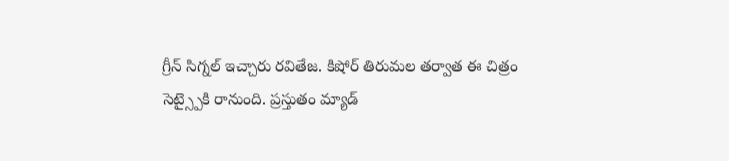గ్రీన్ సిగ్నల్ ఇచ్చారు రవితేజ. కిషోర్ తిరుమల తర్వాత ఈ చిత్రం సెట్స్పైకి రానుంది. ప్రస్తుతం మ్యాడ్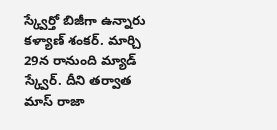స్క్వేర్తో బిజీగా ఉన్నారు కళ్యాణ్ శంకర్. మార్చి 29న రానుంది మ్యాడ్ స్క్వేర్. దీని తర్వాత మాస్ రాజా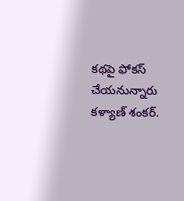కథపై ఫోకస్ చేయనున్నారు కళ్యాణ్ శంకర్.